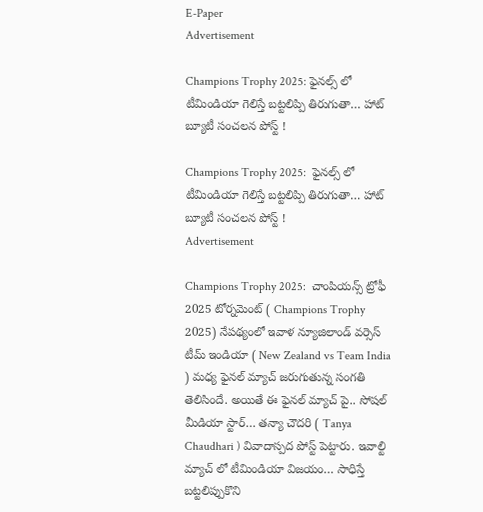E-Paper
Advertisement

Champions Trophy 2025: ఫైనల్స్ లో టీమిండియా గెలిస్తే బట్టలిప్పి తిరుగుతా… హాట్ బ్యూటీ సంచలన పోస్ట్ !

Champions Trophy 2025:  ఫైనల్స్ లో టీమిండియా గెలిస్తే బట్టలిప్పి తిరుగుతా… హాట్ బ్యూటీ సంచలన పోస్ట్ !
Advertisement

Champions Trophy 2025:  చాంపియన్స్ ట్రోఫీ 2025 టోర్నమెంట్ ( Champions Trophy 2025) నేపథ్యంలో ఇవాళ న్యూజిలాండ్ వర్సెస్ టీమ్ ఇండియా ( New Zealand vs Team India ) మధ్య ఫైనల్ మ్యాచ్ జరుగుతున్న సంగతి తెలిసిందే. అయితే ఈ ఫైనల్ మ్యాచ్ పై.. సోషల్ మీడియా స్టార్… తన్యా చౌదరి ( Tanya Chaudhari ) వివాదాస్పద పోస్ట్ పెట్టారు. ఇవాల్టి మ్యాచ్ లో టీమిండియా విజయం… సాధిస్తే బట్టలిప్పుకొని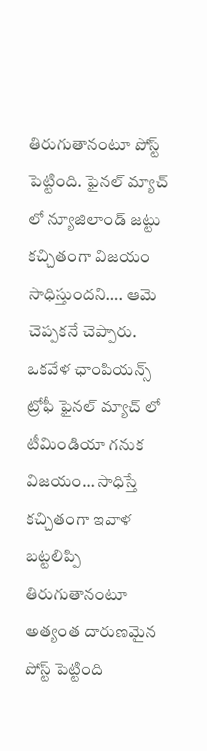తిరుగుతానంటూ పోస్ట్ పెట్టింది. ఫైనల్ మ్యాచ్ లో న్యూజిలాండ్ జట్టు కచ్చితంగా విజయం సాధిస్తుందని…. ఆమె చెప్పకనే చెప్పారు. ఒకవేళ ఛాంపియన్స్ ట్రోఫీ ఫైనల్ మ్యాచ్ లో టీమిండియా గనుక విజయం… సాధిస్తే కచ్చితంగా ఇవాళ బట్టలిప్పి తిరుగుతానంటూ అత్యంత దారుణమైన పోస్ట్ పెట్టింది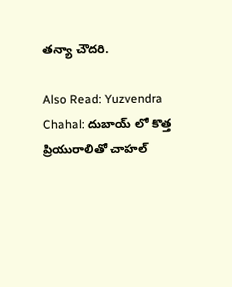తన్యా చౌదరి.

Also Read: Yuzvendra Chahal: దుబాయ్ లో కొత్త ప్రియురాలితో చాహల్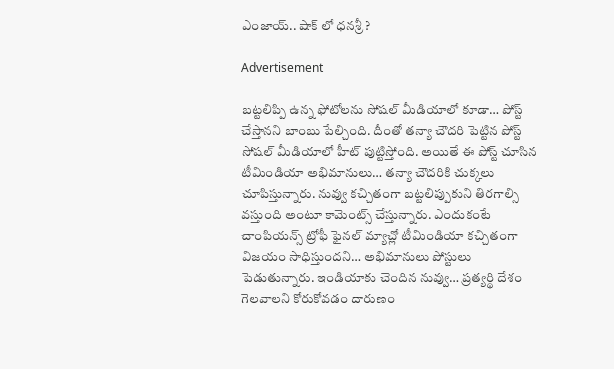ఎంజాయ్.. షాక్ లో ధనశ్రీ ?

Advertisement

బట్టలిప్పి ఉన్న ఫోటోలను సోషల్ మీడియాలో కూడా… పోస్ట్ చేస్తానని బాంబు పేల్చింది. దీంతో తన్యా చౌదరి పెట్టిన పోస్ట్ సోషల్ మీడియాలో హీట్ పుట్టిస్తోంది. అయితే ఈ పోస్ట్ చూసిన టీమిండియా అభిమానులు… తన్యా చౌదరికి చుక్కలు చూపిస్తున్నారు. నువ్వు కచ్చితంగా బట్టలిప్పుకుని తిరగాల్సి వస్తుంది అంటూ కామెంట్స్ చేస్తున్నారు. ఎందుకంటే చాంపియన్స్ ట్రోఫీ ఫైనల్ మ్యాచ్లో టీమిండియా కచ్చితంగా విజయం సాధిస్తుందని… అభిమానులు పోస్టులు పెడుతున్నారు. ఇండియాకు చెందిన నువ్వు… ప్రత్యర్థి దేశం గెలవాలని కోరుకోవడం దారుణం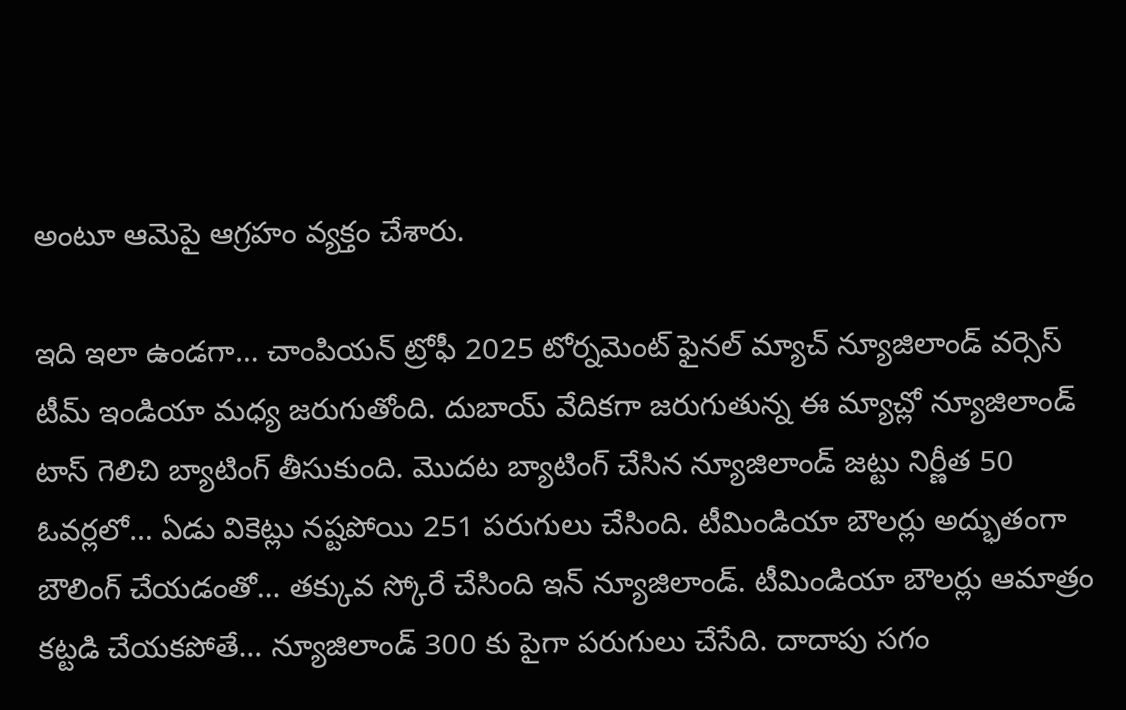అంటూ ఆమెపై ఆగ్రహం వ్యక్తం చేశారు.

ఇది ఇలా ఉండగా… చాంపియన్ ట్రోఫీ 2025 టోర్నమెంట్ ఫైనల్ మ్యాచ్ న్యూజిలాండ్ వర్సెస్ టీమ్ ఇండియా మధ్య జరుగుతోంది. దుబాయ్ వేదికగా జరుగుతున్న ఈ మ్యాచ్లో న్యూజిలాండ్ టాస్ గెలిచి బ్యాటింగ్ తీసుకుంది. మొదట బ్యాటింగ్ చేసిన న్యూజిలాండ్ జట్టు నిర్ణీత 50 ఓవర్లలో… ఏడు వికెట్లు నష్టపోయి 251 పరుగులు చేసింది. టీమిండియా బౌలర్లు అద్భుతంగా బౌలింగ్ చేయడంతో… తక్కువ స్కోరే చేసింది ఇన్ న్యూజిలాండ్. టీమిండియా బౌలర్లు ఆమాత్రం కట్టడి చేయకపోతే… న్యూజిలాండ్ 300 కు పైగా పరుగులు చేసేది. దాదాపు సగం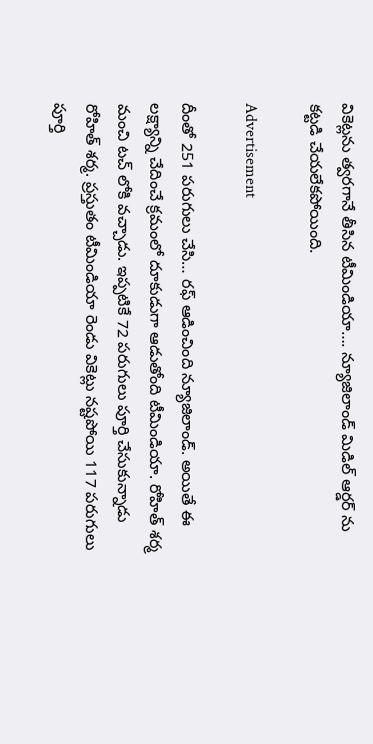వికెట్లను త్వరగానే తీసిన టీమిండియా…. న్యూజిలాండ్ మిడిల్ ఆర్డర్ ను కట్టడి చేయలేకపోయింది.

Advertisement

దీంతో 251 పరుగులు చేసి… రఫ్ ఆడించింది న్యూజిలాండ్. అయితే ఈ లక్ష్యాన్ని చేదించే క్రమంలో దూకుడుగా ఆడుతోంది టీమిండియా. రోహిత్ శర్మ మంచి టచ్ లోకి వచ్చాడు. ఇప్పటికే 72 పరుగులు పూర్తి చేసుకున్నాడు రోహిత్ శర్మ. ప్రస్తుతం టీమిండియా రెండు వికెట్లు నష్టపోయి 117 పరుగులు పూర్తి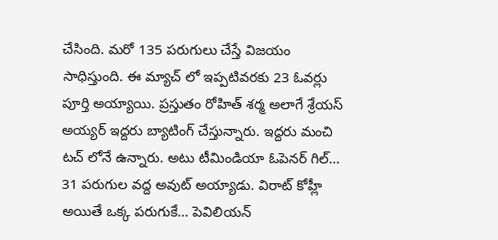చేసింది. మరో 135 పరుగులు చేస్తే విజయం సాధిస్తుంది. ఈ మ్యాచ్ లో ఇప్పటివరకు 23 ఓవర్లు పూర్తి అయ్యాయి. ప్రస్తుతం రోహిత్ శర్మ అలాగే శ్రేయస్ అయ్యర్ ఇద్దరు బ్యాటింగ్ చేస్తున్నారు. ఇద్దరు మంచి టచ్ లోనే ఉన్నారు. అటు టీమిండియా ఓపెనర్ గిల్… 31 పరుగుల వద్ద అవుట్ అయ్యాడు. విరాట్ కోహ్లీ అయితే ఒక్క పరుగుకే… పెవిలియన్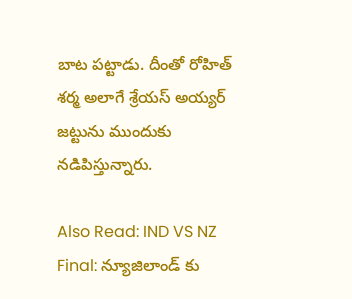బాట పట్టాడు. దీంతో రోహిత్ శర్మ అలాగే శ్రేయస్ అయ్యర్ జట్టును ముందుకు నడిపిస్తున్నారు.

Also Read: IND VS NZ Final: న్యూజిలాండ్ కు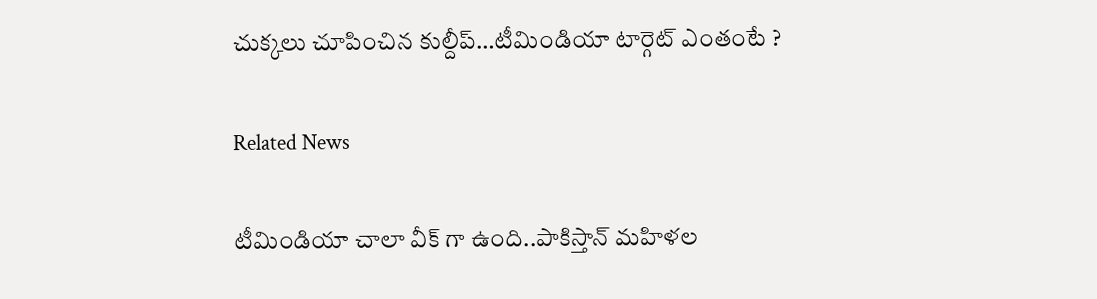చుక్కలు చూపించిన కుల్దీప్…టీమిండియా టార్గెట్ ఎంతంటే ?

Related News

టీమిండియా చాలా వీక్ గా ఉంది..పాకిస్తాన్ మ‌హిళ‌ల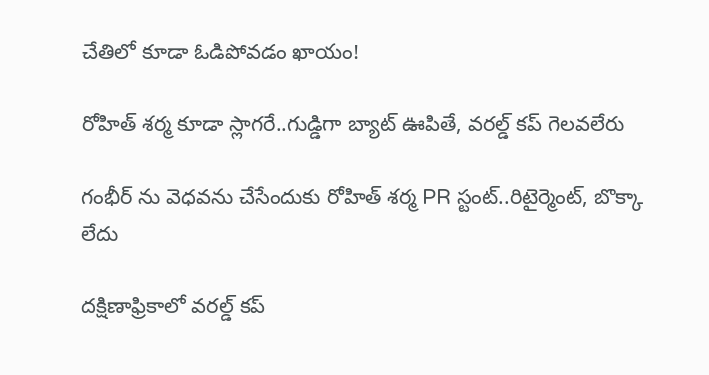చేతిలో కూడా ఓడిపోవ‌డం ఖాయం!

రోహిత్ శ‌ర్మ‌ కూడా స్లాగ‌రే..గుడ్డిగా బ్యాట్ ఊపితే, వ‌ర‌ల్డ్ క‌ప్ గెల‌వ‌లేరు

గంభీర్ ను వెధ‌వ‌ను చేసేందుకు రోహిత్ శ‌ర్మ PR స్టంట్..రిటైర్మెంట్, బొక్కా లేదు

దక్షిణాఫ్రికాలో వ‌ర‌ల్డ్ క‌ప్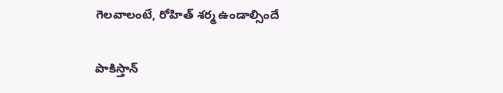గెల‌వాలంటే, రోహిత్ శ‌ర్మ ఉండాల్సిందే

పాకిస్తాన్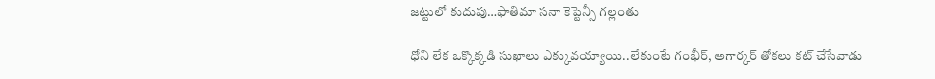జ‌ట్టులో కుదుపు…ఫాతిమా స‌నా కెప్టెన్సీ గ‌ల్లంతు

ధోని లేక ఒక్కొక్క‌డి సుఖాలు ఎక్కువ‌య్యాయి..లేకుంటే గంభీర్‌, అగార్క‌ర్ తోక‌లు క‌ట్ చేసేవాడు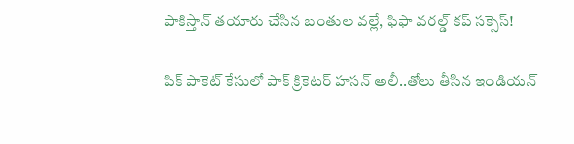పాకిస్తాన్ త‌యారు చేసిన బంతుల వ‌ల్లే, ఫిఫా వరల్డ్ కప్ స‌క్సెస్!

పిక్ పాకెట్ కేసులో పాక్ క్రికెట‌ర్ హసన్ అలీ..తోలు తీసిన ఇండియ‌న్‌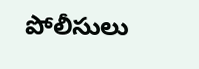పోలీసులు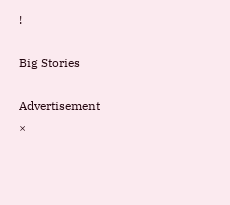!

Big Stories

Advertisement
×